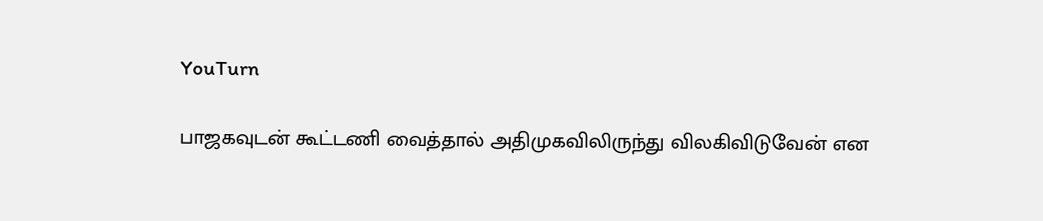YouTurn

பாஜகவுடன் கூட்டணி வைத்தால் அதிமுகவிலிருந்து விலகிவிடுவேன் என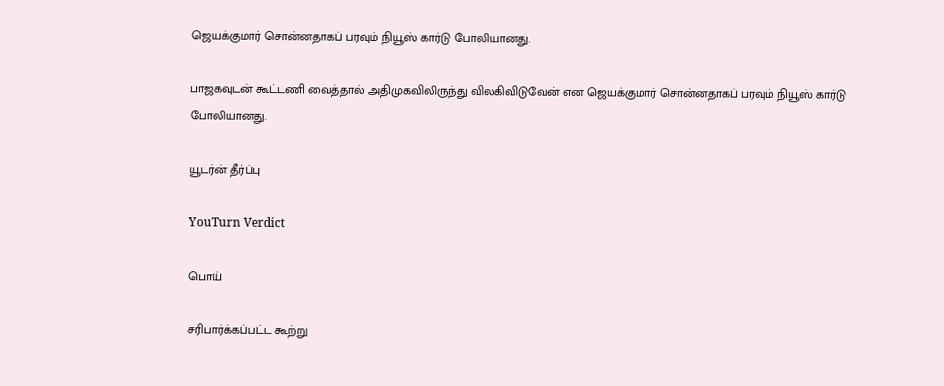ஜெயக்குமார் சொன்னதாகப் பரவும் நியூஸ் கார்டு போலியானது.

பாஜகவுடன் கூட்டணி வைத்தால் அதிமுகவிலிருந்து விலகிவிடுவேன் என ஜெயக்குமார் சொன்னதாகப் பரவும் நியூஸ் கார்டு போலியானது.

யூடர்ன் தீர்ப்பு

YouTurn Verdict

பொய்

சரிபார்க்கப்பட்ட கூற்று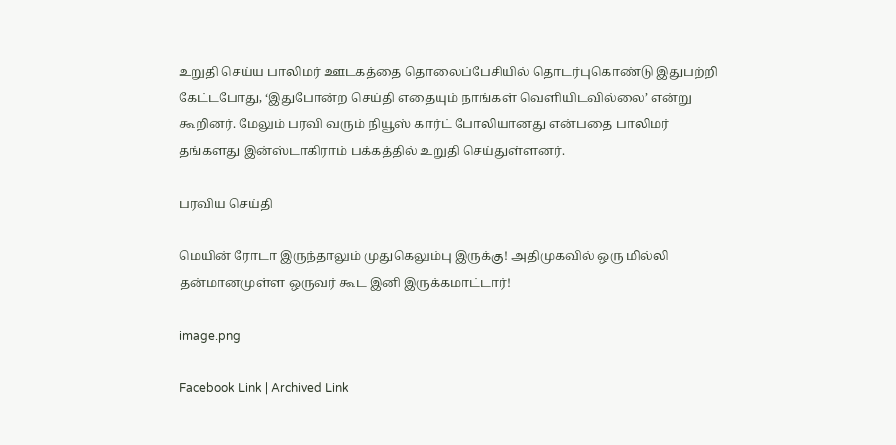உறுதி செய்ய பாலிமர் ஊடகத்தை தொலைப்பேசியில் தொடர்புகொண்டு இதுபற்றி கேட்டபோது, ‘இதுபோன்ற செய்தி எதையும் நாங்கள் வெளியிடவில்லை’ என்று கூறினர். மேலும் பரவி வரும் நியூஸ் கார்ட் போலியானது என்பதை பாலிமர் தங்களது இன்ஸ்டாகிராம் பக்கத்தில் உறுதி செய்துள்ளனர்.

பரவிய செய்தி

மெயின் ரோடா இருந்தாலும் முதுகெலும்பு இருக்கு! அதிமுகவில் ஒரு மில்லி தன்மானமுள்ள ஒருவர் கூட இனி இருக்கமாட்டார்!

image.png

Facebook Link | Archived Link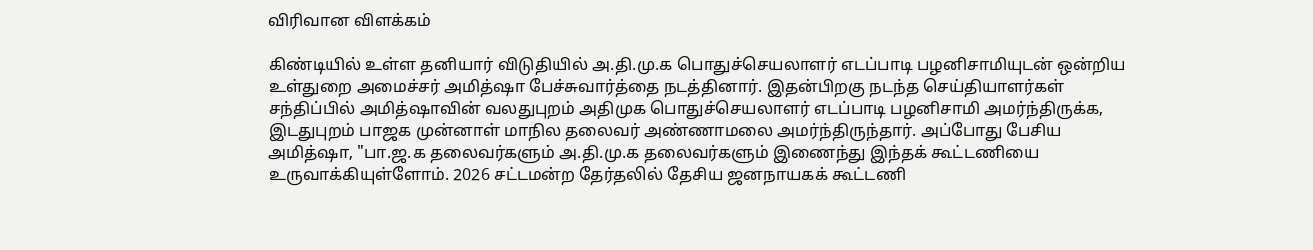விரிவான விளக்கம்

கிண்டியில் உள்ள தனியார் விடுதியில் அ.தி.மு.க பொதுச்செயலாளர் எடப்பாடி பழனிசாமியுடன் ஒன்றிய உள்துறை அமைச்சர் அமித்ஷா பேச்சுவார்த்தை நடத்தினார். இதன்பிறகு நடந்த செய்தியாளர்கள் சந்திப்பில் அமித்ஷாவின் வலதுபுறம் அதிமுக பொதுச்செயலாளர் எடப்பாடி பழனிசாமி அமர்ந்திருக்க, இடதுபுறம் பாஜக முன்னாள் மாநில தலைவர் அண்ணாமலை அமர்ந்திருந்தார். அப்போது பேசிய அமித்ஷா, "பா.ஜ.க தலைவர்களும் அ.தி.மு.க தலைவர்களும் இணைந்து இந்தக் கூட்டணியை உருவாக்கியுள்ளோம். 2026 சட்டமன்ற தேர்தலில் தேசிய ஜனநாயகக் கூட்டணி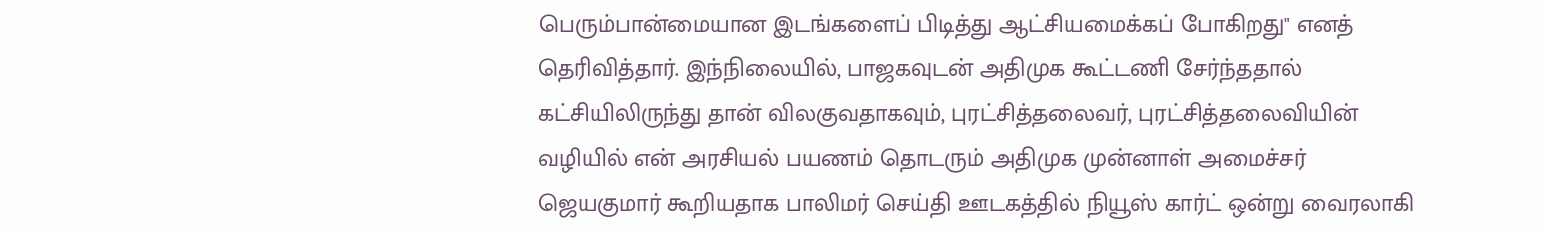பெரும்பான்மையான இடங்களைப் பிடித்து ஆட்சியமைக்கப் போகிறது" எனத் தெரிவித்தார். இந்நிலையில், பாஜகவுடன் அதிமுக கூட்டணி சேர்ந்ததால் கட்சியிலிருந்து தான் விலகுவதாகவும், புரட்சித்தலைவர், புரட்சித்தலைவியின் வழியில் என் அரசியல் பயணம் தொடரும் அதிமுக முன்னாள் அமைச்சர் ஜெயகுமார் கூறியதாக பாலிமர் செய்தி ஊடகத்தில் நியூஸ் கார்ட் ஒன்று வைரலாகி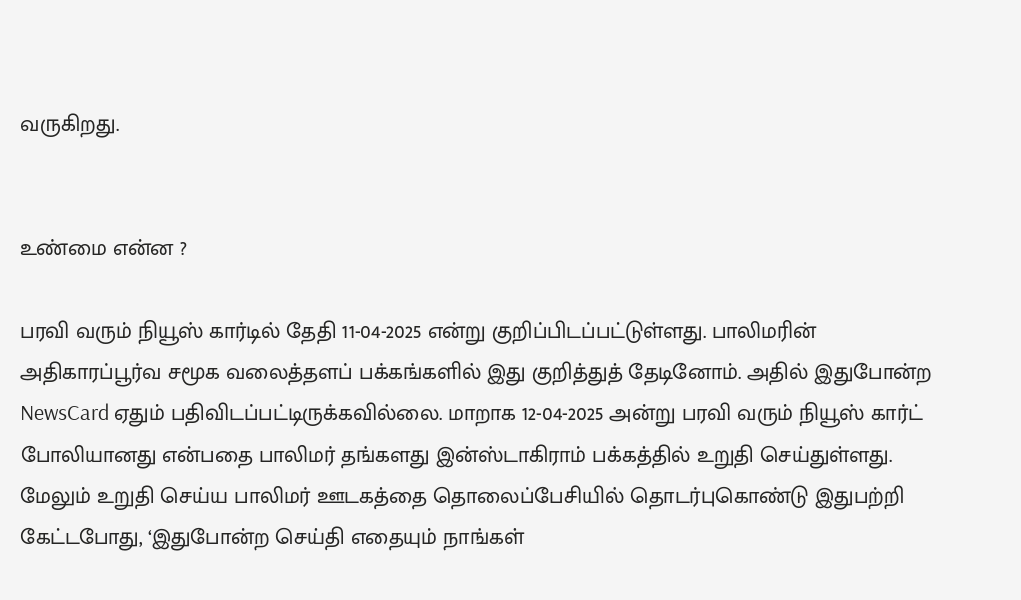வருகிறது.


உண்மை என்ன ?

பரவி வரும் நியூஸ் கார்டில் தேதி 11-04-2025 என்று குறிப்பிடப்பட்டுள்ளது. பாலிமரின் அதிகாரப்பூர்வ சமூக வலைத்தளப் பக்கங்களில் இது குறித்துத் தேடினோம். அதில் இதுபோன்ற NewsCard ஏதும் பதிவிடப்பட்டிருக்கவில்லை. மாறாக 12-04-2025 அன்று பரவி வரும் நியூஸ் கார்ட் போலியானது என்பதை பாலிமர் தங்களது இன்ஸ்டாகிராம் பக்கத்தில் உறுதி செய்துள்ளது. மேலும் உறுதி செய்ய பாலிமர் ஊடகத்தை தொலைப்பேசியில் தொடர்புகொண்டு இதுபற்றி கேட்டபோது, ‘இதுபோன்ற செய்தி எதையும் நாங்கள்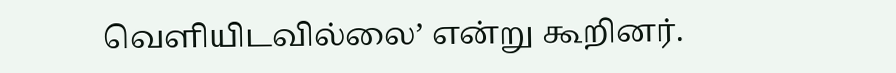வெளியிடவில்லை’ என்று கூறினர்.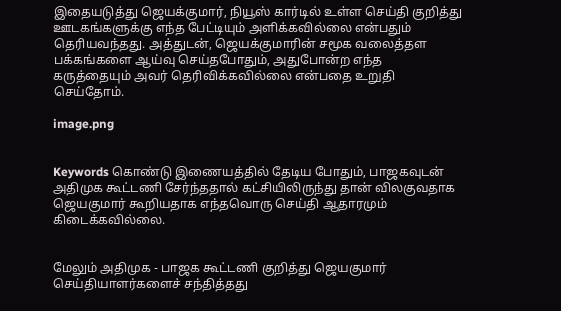இதையடுத்து ஜெயக்குமார், நியூஸ் கார்டில் உள்ள செய்தி குறித்து ஊடகங்களுக்கு எந்த பேட்டியும் அளிக்கவில்லை என்பதும் தெரியவந்தது. அத்துடன், ஜெயக்குமாரின் சமூக வலைத்தள பக்கங்களை ஆய்வு செய்தபோதும், அதுபோன்ற எந்த கருத்தையும் அவர் தெரிவிக்கவில்லை என்பதை உறுதி செய்தோம்.

image.png


Keywords கொண்டு இணையத்தில் தேடிய போதும், பாஜகவுடன் அதிமுக கூட்டணி சேர்ந்ததால் கட்சியிலிருந்து தான் விலகுவதாக ஜெயகுமார் கூறியதாக எந்தவொரு செய்தி ஆதாரமும் கிடைக்கவில்லை.


மேலும் அதிமுக - பாஜக கூட்டணி குறித்து ஜெயகுமார் செய்தியாளர்களைச் சந்தித்தது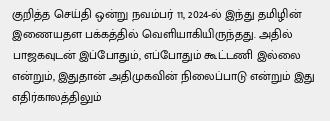குறித்த செய்தி ஒன்று நவம்பர் 11, 2024-ல் இந்து தமிழின் இணையதள பக்கத்தில் வெளியாகியிருந்தது. அதில் பாஜகவுடன் இப்போதும், எப்போதும் கூட்டணி இல்லை என்றும், இதுதான் அதிமுகவின் நிலைப்பாடு என்றும் இது எதிர்காலத்திலும்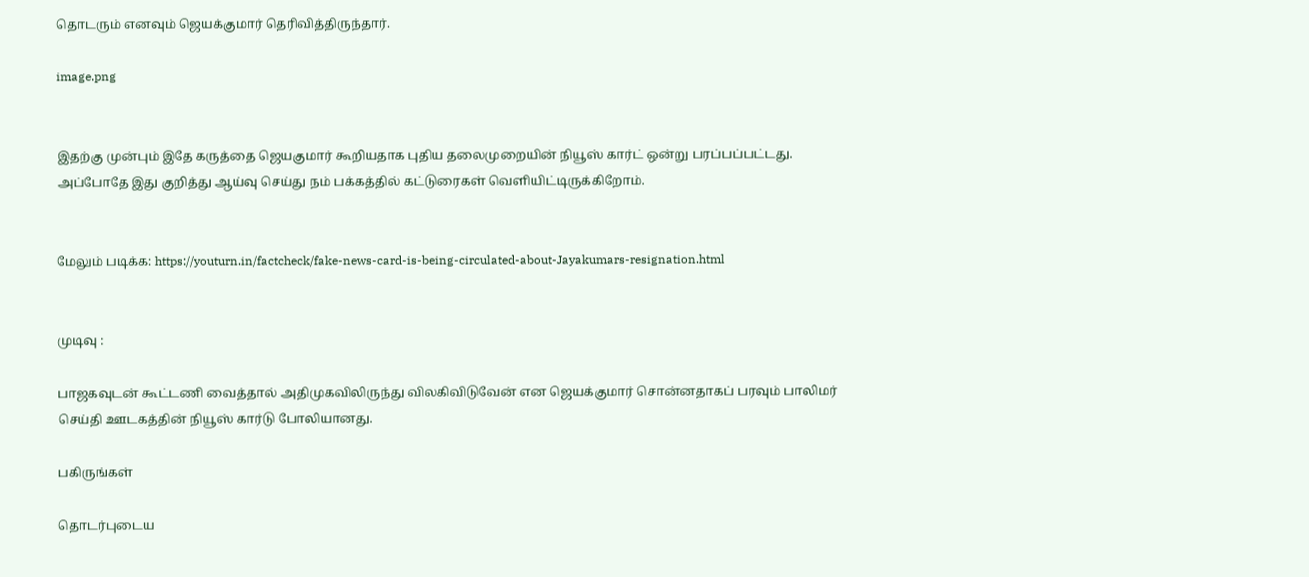தொடரும் எனவும் ஜெயக்குமார் தெரிவித்திருந்தார்.

image.png


இதற்கு முன்பும் இதே கருத்தை ஜெயகுமார் கூறியதாக புதிய தலைமுறையின் நியூஸ் கார்ட் ஒன்று பரப்பப்பட்டது. அப்போதே இது குறித்து ஆய்வு செய்து நம் பக்கத்தில் கட்டுரைகள் வெளியிட்டிருக்கிறோம்.


மேலும் படிக்க: https://youturn.in/factcheck/fake-news-card-is-being-circulated-about-Jayakumars-resignation.html


முடிவு :

பாஜகவுடன் கூட்டணி வைத்தால் அதிமுகவிலிருந்து விலகிவிடுவேன் என ஜெயக்குமார் சொன்னதாகப் பரவும் பாலிமர் செய்தி ஊடகத்தின் நியூஸ் கார்டு போலியானது.

பகிருங்கள்

தொடர்புடைய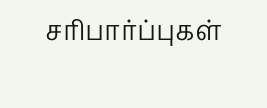சரிபார்ப்புகள்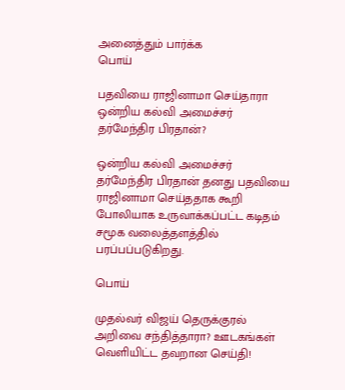அனைத்தும் பார்க்க
பொய்

பதவியை ராஜினாமா செய்தாரா ஒன்றிய கல்வி அமைச்சர் தர்மேந்திர பிரதான்?

ஒன்றிய கல்வி அமைச்சர் தர்மேந்திர பிரதான் தனது பதவியை ராஜினாமா செய்ததாக கூறி போலியாக உருவாக்கப்பட்ட கடிதம் சமூக வலைத்தளத்தில் பரப்பப்படுகிறது.

பொய்

முதல்வர் விஜய் தெருக்குரல் அறிவை சந்தித்தாரா? ஊடகங்கள் வெளியிட்ட தவறான செய்தி!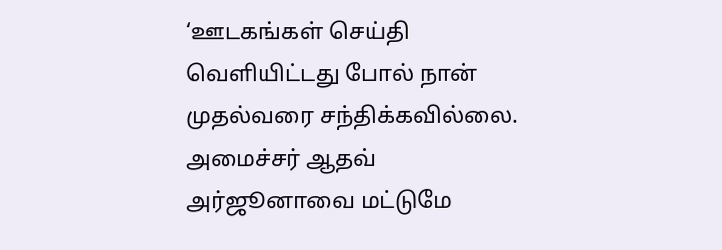‘ஊடகங்கள் செய்தி வெளியிட்டது போல் நான் முதல்வரை சந்திக்கவில்லை. அமைச்சர் ஆதவ் அர்ஜூனாவை மட்டுமே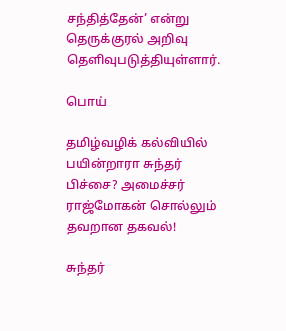சந்தித்தேன்’ என்று தெருக்குரல் அறிவு தெளிவுபடுத்தியுள்ளார்.

பொய்

தமிழ்வழிக் கல்வியில் பயின்றாரா சுந்தர் பிச்சை? அமைச்சர் ராஜ்மோகன் சொல்லும் தவறான தகவல்!

சுந்தர்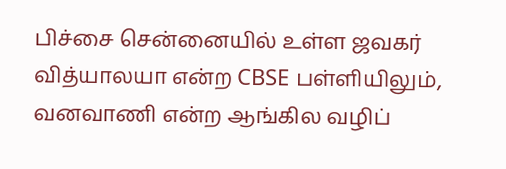பிச்சை சென்னையில் உள்ள ஜவகர் வித்யாலயா என்ற CBSE பள்ளியிலும், வனவாணி என்ற ஆங்கில வழிப்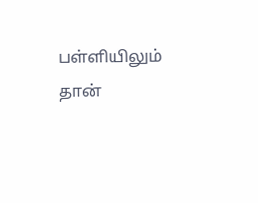பள்ளியிலும் தான்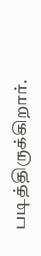படித்திருக்கிறார்.